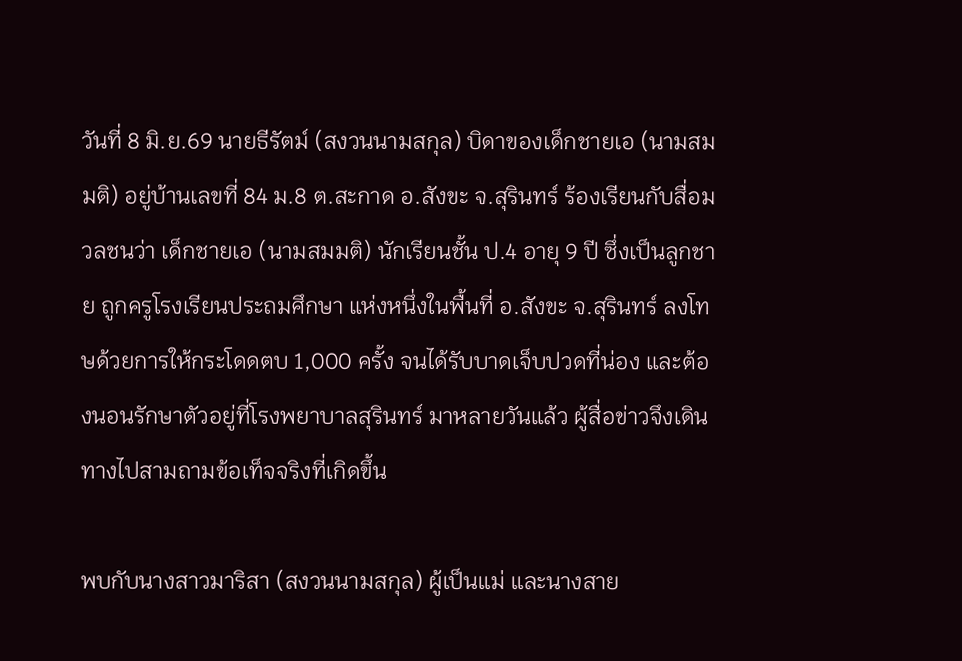วันที่ 8 มิ.ย.69 นายธีรัตม์ (สงวนนามสกุล) บิดาของเด็กชายเอ (นามสมมติ) อยู่บ้านเลขที่ 84 ม.8 ต.สะกาด อ.สังขะ จ.สุรินทร์ ร้องเรียนกับสื่อมวลชนว่า เด็กชายเอ (นามสมมติ) นักเรียนชั้น ป.4 อายุ 9 ปี ซึ่งเป็นลูกชาย ถูกครูโรงเรียนประถมศึกษา แห่งหนึ่งในพื้นที่ อ.สังขะ จ.สุรินทร์ ลงโทษด้วยการให้กระโดดตบ 1,000 ครั้ง จนได้รับบาดเจ็บปวดที่น่อง และต้องนอนรักษาตัวอยู่ที่โรงพยาบาลสุรินทร์ มาหลายวันแล้ว ผู้สื่อข่าวจึงเดินทางไปสามถามข้อเท็จจริงที่เกิดขึ้น

พบกับนางสาวมาริสา (สงวนนามสกุล) ผู้เป็นแม่ และนางสาย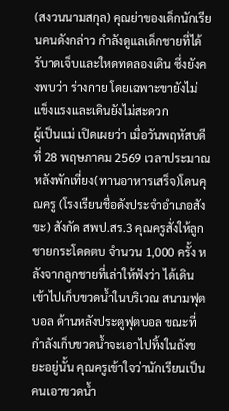(สงวนนามสกุล) คุณย่าของเด็กนักเรียนคนดังกล่าว กำลังดูแลเด็กชายที่ได้รับาดเจ็บและใหดทดลองเดิน ซึ่งยังคงพบว่า ร่างกาย โดยเฉพาะขายังไม่แข็งแรงและเดินยังไม่สะดวก
ผู้เป็นแม่ เปิดเผยว่า เมื่อวันพฤหัสบดี ที่ 28 พฤษภาคม 2569 เวลาประมาณหลังพักเที่ยง(ทานอาหารเสร็จ)โดนคุณครู (โรงเรียนชื่อดังประจำอำเภอสังขะ) สังกัด สพป.สร.3 คุณครูสั่งให้ลูกชายกระโดดตบ จํานวน 1,000 ครั้ง หลังจากลูกชายที่เล่าให้ฟังว่า ได้เดินเข้าไปเก็บขวดน้ำในบริเวณ สนามฟุตบอล ด้านหลังประตูฟุตบอล ขณะที่กำลังเก็บขวดน้ำจะเอาไปทิ้งในถังขยะอยู่นั้น คุณครูเข้าใจว่านักเรียนเป็นคนเอาขวดน้ำ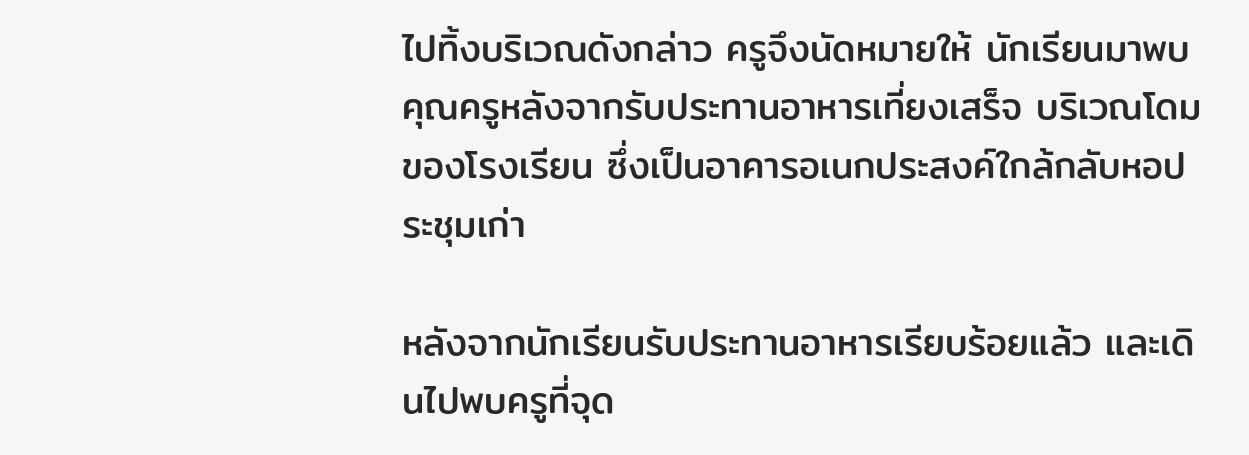ไปทิ้งบริเวณดังกล่าว ครูจึงนัดหมายให้ นักเรียนมาพบคุณครูหลังจากรับประทานอาหารเที่ยงเสร็จ บริเวณโดมของโรงเรียน ซึ่งเป็นอาคารอเนกประสงค์ใกล้กลับหอประชุมเก่า

หลังจากนักเรียนรับประทานอาหารเรียบร้อยแล้ว และเดินไปพบครูที่จุด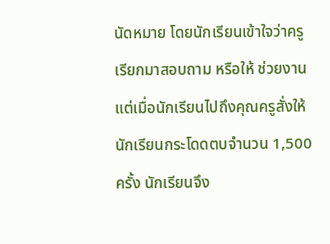นัดหมาย โดยนักเรียนเข้าใจว่าครูเรียกมาสอบถาม หรือให้ ช่วยงาน แต่เมื่อนักเรียนไปถึงคุณครูสั่งให้นักเรียนกระโดดตบจำนวน 1,500 ครั้ง นักเรียนจึง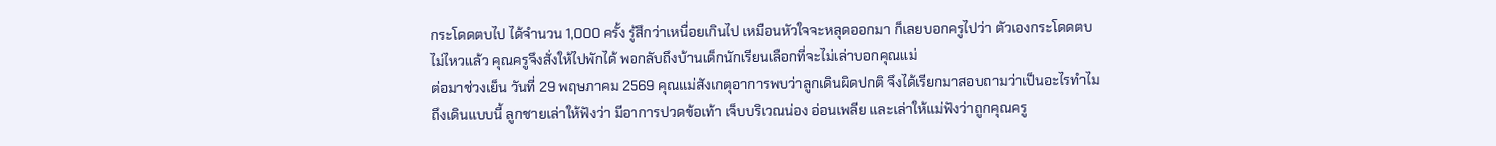กระโดดตบไป ได้จำนวน 1,000 ครั้ง รู้สึกว่าเหนื่อยเกินไป เหมือนหัวใจจะหลุดออกมา ก็เลยบอกครูไปว่า ตัวเองกระโดดตบไม่ไหวแล้ว คุณครูจึงสั่งให้ไปพักได้ พอกลับถึงบ้านเด็กนักเรียนเลือกที่จะไม่เล่าบอกคุณแม่
ต่อมาช่วงเย็น วันที่ 29 พฤษภาคม 2569 คุณแม่สังเกตุอาการพบว่าลูกเดินผิดปกติ จึงได้เรียกมาสอบถามว่าเป็นอะไรทำไมถึงเดินแบบนี้ ลูกชายเล่าให้ฟังว่า มีอาการปวดข้อเท้า เจ็บบริเวณน่อง อ่อนเพลีย และเล่าให้แม่ฟังว่าถูกคุณครู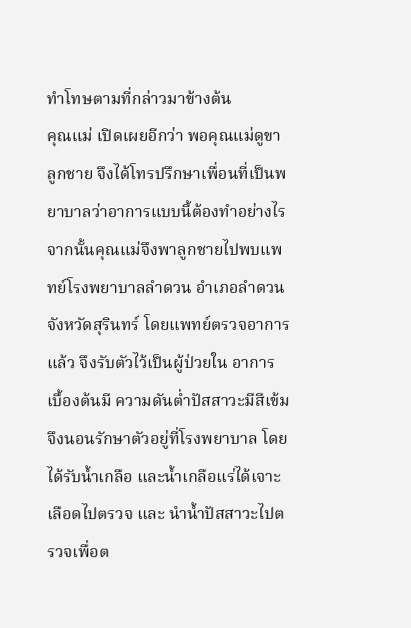ทำโทษตามที่กล่าวมาข้างต้น
คุณแม่ เปิดเผยอีกว่า พอคุณแม่ดูขาลูกชาย จึงได้โทรปรึกษาเพื่อนที่เป็นพยาบาลว่าอาการแบบนี้ต้องทำอย่างไร จากนั้นคุณแม่จึงพาลูกชายไปพบแพทย์โรงพยาบาลลำดวน อำเภอลำดวน จังหวัดสุรินทร์ โดยแพทย์ตรวจอาการแล้ว จึงรับตัวไว้เป็นผู้ป่วยใน อาการเบื้องต้นมี ความดันต่ำปัสสาวะมีสีเข้ม จึงนอนรักษาตัวอยู่ที่โรงพยาบาล โดยได้รับน้ำเกลือ และน้ำเกลือแร่ได้เจาะเลือดไปตรวจ และ นำน้ำปัสสาวะไปตรวจเพื่อต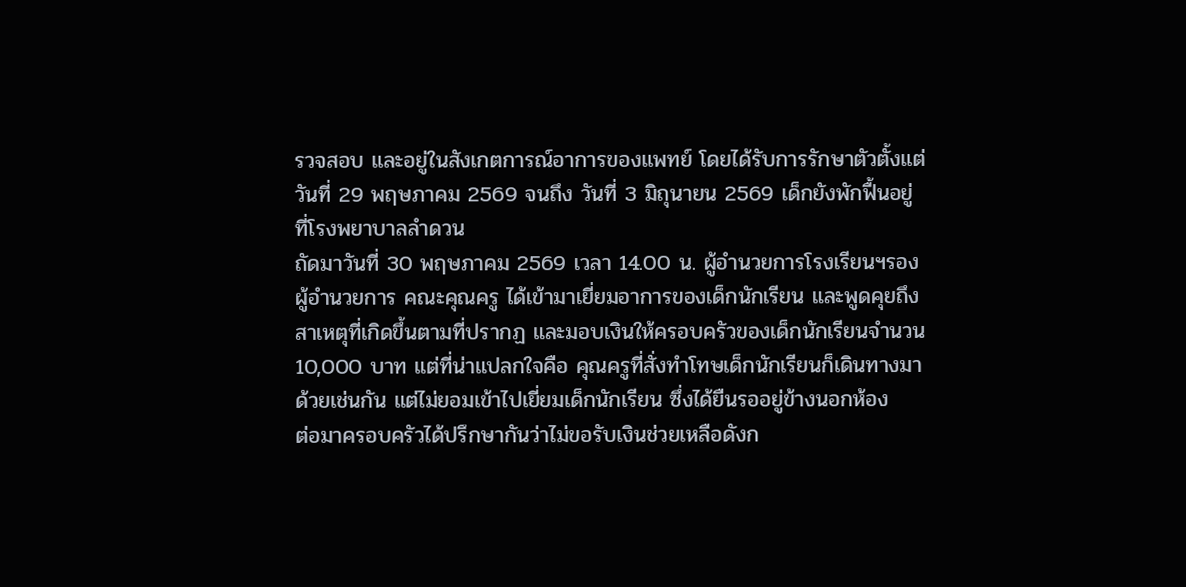รวจสอบ และอยู่ในสังเกตการณ์อาการของแพทย์ โดยได้รับการรักษาตัวตั้งแต่วันที่ 29 พฤษภาคม 2569 จนถึง วันที่ 3 มิถุนายน 2569 เด็กยังพักฟื้นอยู่ที่โรงพยาบาลลำดวน
ถัดมาวันที่ 30 พฤษภาคม 2569 เวลา 14.00 น. ผู้อำนวยการโรงเรียนฯรองผู้อำนวยการ คณะคุณครู ได้เข้ามาเยี่ยมอาการของเด็กนักเรียน และพูดคุยถึงสาเหตุที่เกิดขึ้นตามที่ปรากฏ และมอบเงินให้ครอบครัวของเด็กนักเรียนจำนวน 10,000 บาท แต่ที่น่าแปลกใจคือ คุณครูที่สั่งทำโทษเด็กนักเรียนก็เดินทางมาด้วยเช่นกัน แต่ไม่ยอมเข้าไปเยี่ยมเด็กนักเรียน ซึ่งได้ยืนรออยู่ข้างนอกห้อง
ต่อมาครอบครัวได้ปรึกษากันว่าไม่ขอรับเงินช่วยเหลือดังก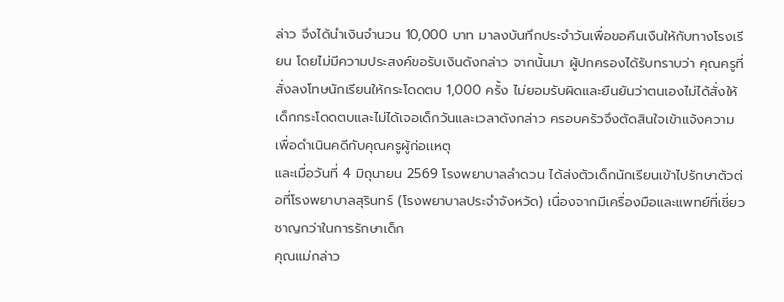ล่าว จึงได้นำเงินจำนวน 10,000 บาท มาลงบันทึกประจำวันเพื่อขอคืนเงืนให้กับทางโรงเรียน โดยไม่มีความประสงค์ขอรับเงินดังกล่าว จากนั้นมา ผู้ปกครองได้รับทราบว่า คุณครูที่สั่งลงโทษนักเรียนให้กระโดดตบ 1,000 ครั้ง ไม่ยอมรับผิดและยืนยันว่าตนเองไม่ได้สั่งให้เด็กกระโดดตบและไม่ได้เจอเด็กวันและเวลาดังกล่าว ครอบครัวจึงตัดสินใจเข้าแจ้งความเพื่อดำเนินคดีกับคุณครูผู้ก่อเเหตุ
และเมื่อวันที่ 4 มิถุนายน 2569 โรงพยาบาลลำดวน ได้ส่งตัวเด็กนักเรียนเข้าไปรักษาตัวต่อที่โรงพยาบาลสุรินทร์ (โรงพยาบาลประจำจังหวัด) เนื่องจากมีเครื่องมือและแพทย์ที่เชี่ยวชาญกว่าในการรักษาเด็ก
คุณแม่กล่าว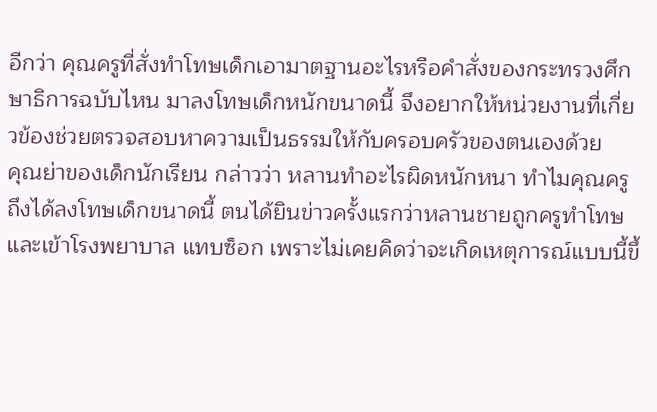อีกว่า คุณครูที่สั่งทำโทษเด็กเอามาตฐานอะไรหรือคำสั่งของกระทรวงศึกษาธิการฉบับไหน มาลงโทษเด็กหนักขนาดนี้ จึงอยากให้หน่วยงานที่เกี่ยวข้องช่วยตรวจสอบหาความเป็นธรรมให้กับครอบครัวของตนเองด้วย
คุณย่าของเด็กนักเรียน กล่าวว่า หลานทำอะไรผิดหนักหนา ทำไมคุณครูถึงได้ลงโทษเด็กขนาดนี้ ตนได้ยินข่าวครั้งแรกว่าหลานชายถูกครูทำโทษและเข้าโรงพยาบาล แทบซ็อก เพราะไม่เคยคิดว่าจะเกิดเหตุการณ์แบบนี้ขึ้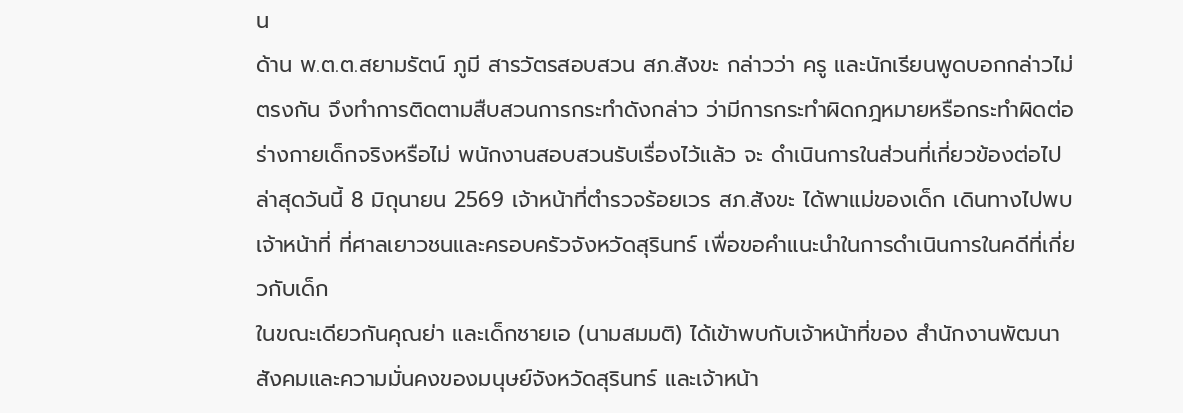น
ด้าน พ.ต.ต.สยามรัตน์ ภูมี สารวัตรสอบสวน สภ.สังขะ กล่าวว่า ครู และนักเรียนพูดบอกกล่าวไม่ตรงกัน จึงทำการติดตามสืบสวนการกระทำดังกล่าว ว่ามีการกระทำผิดกฎหมายหรือกระทำผิดต่อร่างกายเด็กจริงหรือไม่ พนักงานสอบสวนรับเรื่องไว้แล้ว จะ ดำเนินการในส่วนที่เกี่ยวข้องต่อไป
ล่าสุดวันนี้ 8 มิถุนายน 2569 เจ้าหน้าที่ตำรวจร้อยเวร สภ.สังขะ ได้พาแม่ของเด็ก เดินทางไปพบเจ้าหน้าที่ ที่ศาลเยาวชนและครอบครัวจังหวัดสุรินทร์ เพื่อขอคำแนะนำในการดำเนินการในคดีที่เกี่ยวกับเด็ก
ในขณะเดียวกันคุณย่า และเด็กชายเอ (นามสมมติ) ได้เข้าพบกับเจ้าหน้าที่ของ สำนักงานพัฒนาสังคมและความมั่นคงของมนุษย์จังหวัดสุรินทร์ และเจ้าหน้า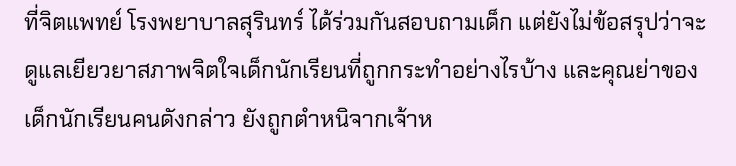ที่จิตแพทย์ โรงพยาบาลสุรินทร์ ได้ร่วมกันสอบถามเด็ก แต่ยังไม่ข้อสรุปว่าจะดูแลเยียวยาสภาพจิตใจเด็กนักเรียนที่ถูกกระทำอย่างไรบ้าง และคุณย่าของเด็กนักเรียนคนดังกล่าว ยังถูกตำหนิจากเจ้าห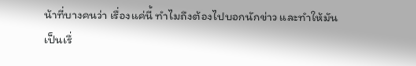น้าที่บางคนว่า เรื่องแค่นี้ ทำไมถึงต้องไปบอกนักข่าว และทำให้มันเป็นเรื่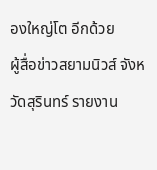องใหญ่โต อีกด้วย
ผู้สื่อข่าวสยามนิวส์ จังหวัดสุรินทร์ รายงาน